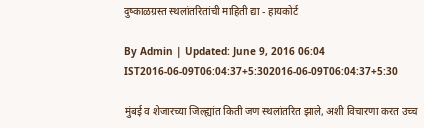दुष्काळग्रस्त स्थलांतरितांची माहिती द्या - हायकोर्ट

By Admin | Updated: June 9, 2016 06:04 IST2016-06-09T06:04:37+5:302016-06-09T06:04:37+5:30

मुंबई व शेजारच्या जिल्ह्यांत किती जण स्थलांतरित झाले, अशी विचारणा करत उच्च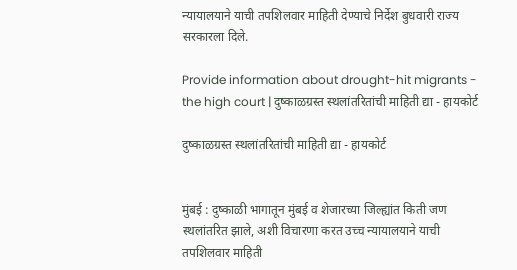न्यायालयाने याची तपशिलवार माहिती देण्याचे निर्देश बुधवारी राज्य सरकारला दिले.

Provide information about drought-hit migrants - the high court | दुष्काळग्रस्त स्थलांतरितांची माहिती द्या - हायकोर्ट

दुष्काळग्रस्त स्थलांतरितांची माहिती द्या - हायकोर्ट


मुंबई : दुष्काळी भागातून मुंबई व शेजारच्या जिल्ह्यांत किती जण स्थलांतरित झाले, अशी विचारणा करत उच्च न्यायालयाने याची तपशिलवार माहिती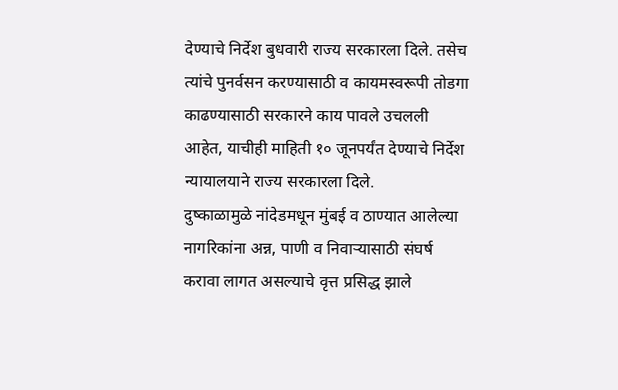देण्याचे निर्देश बुधवारी राज्य सरकारला दिले. तसेच त्यांचे पुनर्वसन करण्यासाठी व कायमस्वरूपी तोडगा काढण्यासाठी सरकारने काय पावले उचलली आहेत, याचीही माहिती १० जूनपर्यंत देण्याचे निर्देश न्यायालयाने राज्य सरकारला दिले.
दुष्काळामुळे नांदेडमधून मुंबई व ठाण्यात आलेल्या नागरिकांना अन्न, पाणी व निवाऱ्यासाठी संघर्ष करावा लागत असल्याचे वृत्त प्रसिद्ध झाले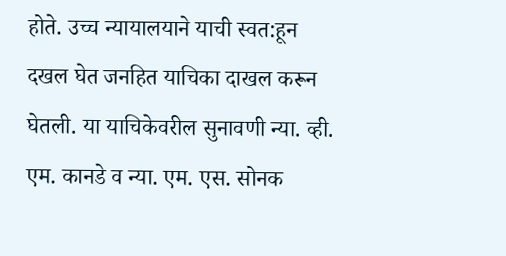होते. उच्च न्यायालयाने याची स्वत:हून दखल घेत जनहित याचिका दाखल करून घेतली. या याचिकेवरील सुनावणी न्या. व्ही. एम. कानडे व न्या. एम. एस. सोनक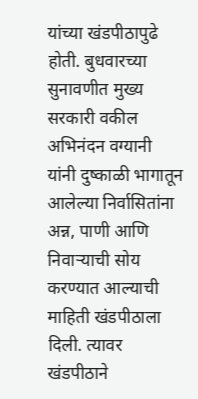यांच्या खंडपीठापुढे होती. बुधवारच्या सुनावणीत मुख्य सरकारी वकील अभिनंदन वग्यानी यांनी दुष्काळी भागातून आलेल्या निर्वासितांना अन्न, पाणी आणि निवाऱ्याची सोय करण्यात आल्याची माहिती खंडपीठाला दिली. त्यावर खंडपीठाने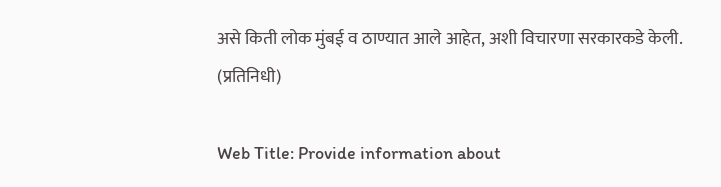असे किती लोक मुंबई व ठाण्यात आले आहेत, अशी विचारणा सरकारकडे केली. (प्रतिनिधी)

Web Title: Provide information about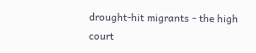drought-hit migrants - the high court